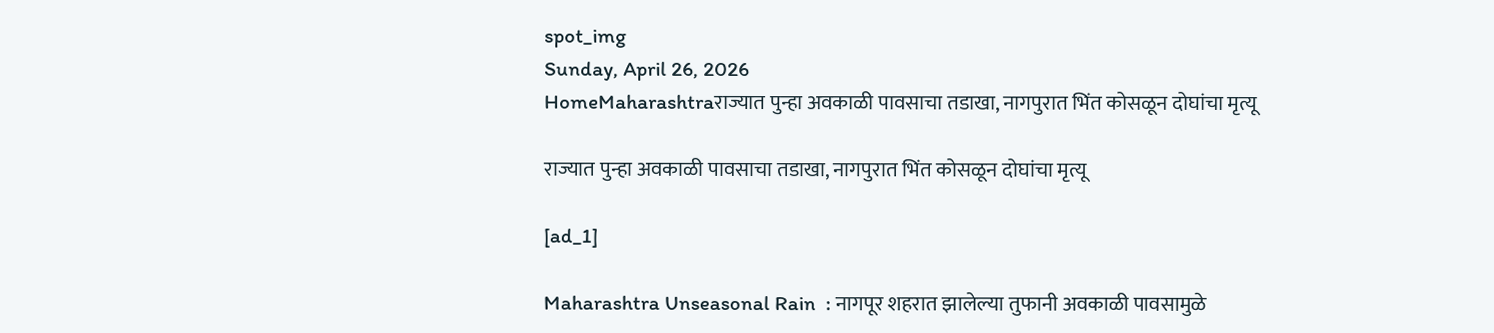spot_img
Sunday, April 26, 2026
HomeMaharashtraराज्यात पुन्हा अवकाळी पावसाचा तडाखा, नागपुरात भिंत कोसळून दोघांचा मृत्यू

राज्यात पुन्हा अवकाळी पावसाचा तडाखा, नागपुरात भिंत कोसळून दोघांचा मृत्यू

[ad_1]

Maharashtra Unseasonal Rain  : नागपूर शहरात झालेल्या तुफानी अवकाळी पावसामुळे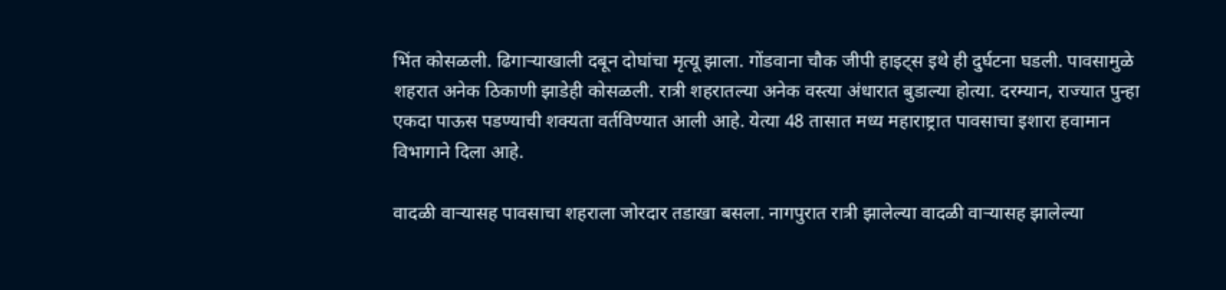भिंत कोसळली. ढिगाऱ्याखाली दबून दोघांचा मृत्यू झाला. गोंडवाना चौक जीपी हाइट्स इथे ही दुर्घटना घडली. पावसामुळे शहरात अनेक ठिकाणी झाडेही कोसळली. रात्री शहरातल्या अनेक वस्त्या अंधारात बुडाल्या होत्या. दरम्यान, राज्यात पुन्हा एकदा पाऊस पडण्याची शक्यता वर्तविण्यात आली आहे. येत्या 48 तासात मध्य महाराष्ट्रात पावसाचा इशारा हवामान विभागाने दिला आहे.

वादळी वाऱ्यासह पावसाचा शहराला जोरदार तडाखा बसला. नागपुरात रात्री झालेल्या वादळी वाऱ्यासह झालेल्या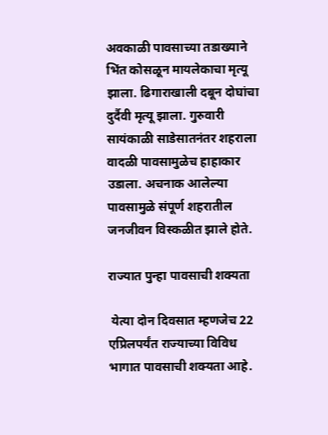अवकाळी पावसाच्या तडाख्याने भिंत कोसळून मायलेकाचा मृत्यू झाला. ढिगाराखाली दबून दोघांचा दुर्दैवी मृत्यू झाला. गुरुवारी सायंकाळी साडेसातनंतर शहराला वादळी पावसामुळेच हाहाकार उडाला. अचनाक आलेल्या पावसामुळे संपूर्ण शहरातील जनजीवन विस्कळीत झाले होते.

राज्यात पुन्हा पावसाची शक्यता

 येत्या दोन दिवसात म्हणजेच 22 एप्रिलपर्यंत राज्याच्या विविध भागात पावसाची शक्यता आहे.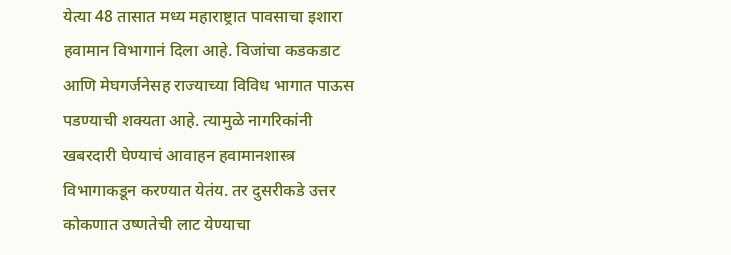येत्या 48 तासात मध्य महाराष्ट्रात पावसाचा इशारा हवामान विभागानं दिला आहे. विजांचा कडकडाट आणि मेघगर्जनेसह राज्याच्या विविध भागात पाऊस पडण्याची शक्यता आहे. त्यामुळे नागरिकांनी खबरदारी घेण्याचं आवाहन हवामानशास्त्र विभागाकडून करण्यात येतंय. तर दुसरीकडे उत्तर कोकणात उष्णतेची लाट येण्याचा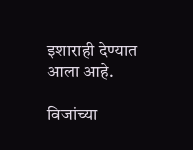इशाराही देण्यात आला आहे.

विजांच्या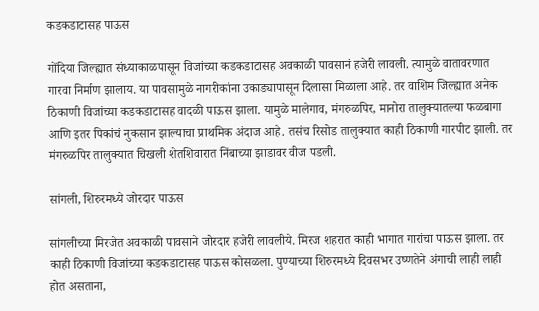कडकडाटासह पाऊस

गोंदिया जिल्ह्यात संध्याकाळपासून विजांच्या कडकडाटासह अवकाळी पावसानं हजेरी लावली. त्यामुळे वातावरणात गारवा निर्माण झालाय. या पावसामुळे नागरीकांना उकाड्यापासून दिलासा मिळाला आहे. तर वाशिम जिल्ह्यात अनेक ठिकाणी विजांच्या कडकडाटासह वादळी पाऊस झाला. यामुळे मालेगाव, मंगरुळपिर, मानोरा तालुक्यातल्या फळबागा आणि इतर पिकांचं नुकसान झाल्याचा प्राथमिक अंदाज आहे. तसंच रिसोड तालुक्यात काही ठिकाणी गारपीट झाली. तर मंगरुळपिर तालुक्यात चिखली शेतशिवारात निंबाच्या झाडावर वीज पडली.

सांगली, शिरुरमध्ये जोरदार पाऊस

सांगलीच्या मिरजेत अवकाळी पावसाने जोरदार हजेरी लावलीये. मिरज शहरात काही भागात गारांचा पाऊस झाला. तर काही ठिकाणी विजांच्या कडकडाटासह पाऊस कोसळला. पुण्याच्या शिरुरमध्ये दिवसभर उष्णतेने अंगाची लाही लाही होत असताना,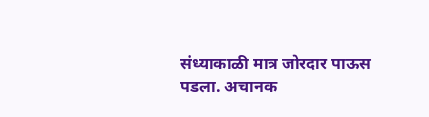संध्याकाळी मात्र जोरदार पाऊस पडला. अचानक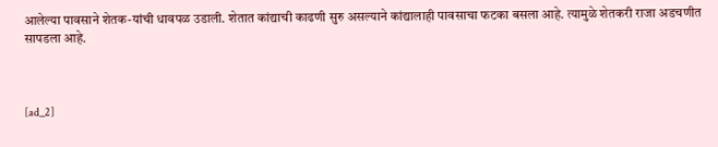आलेल्या पावसाने शेतक-यांची धावपळ उडाली. शेतात कांद्याची काढणी सुरु असल्याने कांद्यालाही पावसाचा फटका बसला आहे. त्यामुळे शेतकरी राजा अडचणीत सापडला आहे.



[ad_2]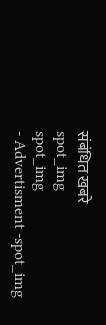संबंधित खबरे
spot_img
spot_img
- Advertisment -spot_img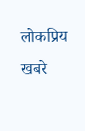लोकप्रिय खबरे